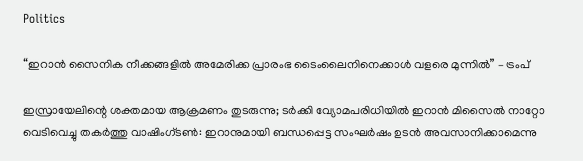Politics

“ഇറാൻ സൈനിക നീക്കങ്ങളിൽ അമേരിക്ക പ്രാരംഭ ടൈംലൈനിനെക്കാൾ വളരെ മുന്നിൽ” – ട്രംപ്

ഇസ്രായേലിന്റെ ശക്തമായ ആക്രമണം തുടരുന്നു; ടർക്കി വ്യോമപരിധിയിൽ ഇറാൻ മിസൈൽ നാറ്റോ വെടിവെച്ചു തകർത്തു വാഷിംഗ്ടൺ: ഇറാനുമായി ബന്ധപ്പെട്ട സംഘർഷം ഉടൻ അവസാനിക്കാമെന്നു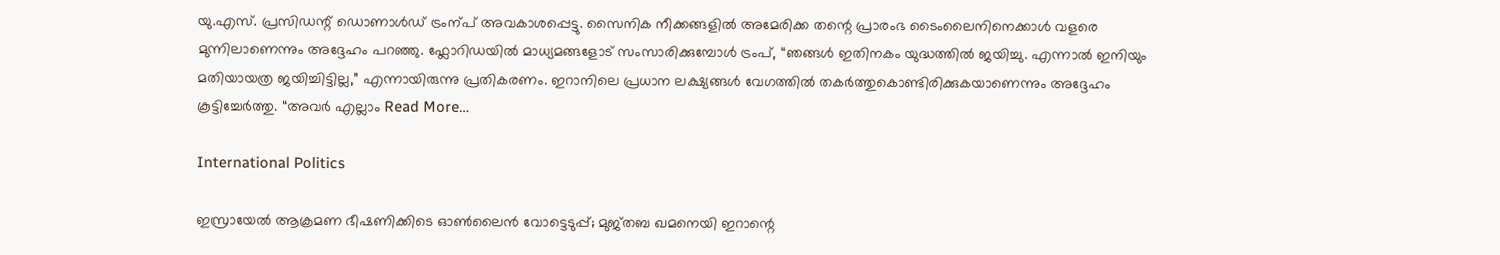യു.എസ്. പ്രസിഡന്റ് ഡൊണാൾഡ് ട്രംന്പ് അവകാശപ്പെട്ടു. സൈനിക നീക്കങ്ങളിൽ അമേരിക്ക തന്റെ പ്രാരംഭ ടൈംലൈനിനെക്കാൾ വളരെ മുന്നിലാണെന്നും അദ്ദേഹം പറഞ്ഞു. ഫ്ലോറിഡയിൽ മാധ്യമങ്ങളോട് സംസാരിക്കുമ്പോൾ ട്രംപ്, “ഞങ്ങൾ ഇതിനകം യുദ്ധത്തിൽ ജയിച്ചു. എന്നാൽ ഇനിയും മതിയായത്ര ജയിച്ചിട്ടില്ല,” എന്നായിരുന്നു പ്രതികരണം. ഇറാനിലെ പ്രധാന ലക്ഷ്യങ്ങൾ വേഗത്തിൽ തകർത്തുകൊണ്ടിരിക്കുകയാണെന്നും അദ്ദേഹം കൂട്ടിച്ചേർത്തു. “അവർ എല്ലാം Read More…

International Politics

ഇസ്രായേൽ ആക്രമണ ഭീഷണിക്കിടെ ഓൺലൈൻ വോട്ടെടുപ്പ്; മുജ്തബ ഖമനെയി ഇറാന്റെ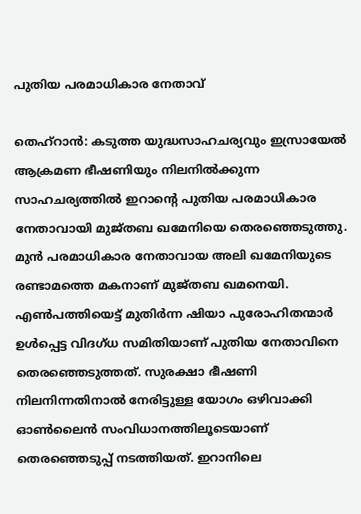പുതിയ പരമാധികാര നേതാവ്

തെഹ്റാൻ: കടുത്ത യുദ്ധസാഹചര്യവും ഇസ്രായേൽ ആക്രമണ ഭീഷണിയും നിലനിൽക്കുന്ന സാഹചര്യത്തിൽ ഇറാന്റെ പുതിയ പരമാധികാര നേതാവായി മുജ്തബ ഖമേനിയെ തെരഞ്ഞെടുത്തു. മുൻ പരമാധികാര നേതാവായ അലി ഖമേനിയുടെ രണ്ടാമത്തെ മകനാണ് മുജ്തബ ഖമനെയി. എൺപത്തിയെട്ട് മുതിർന്ന ഷിയാ പുരോഹിതന്മാർ ഉൾപ്പെട്ട വിദഗ്ധ സമിതിയാണ് പുതിയ നേതാവിനെ തെരഞ്ഞെടുത്തത്. സുരക്ഷാ ഭീഷണി നിലനിന്നതിനാൽ നേരിട്ടുള്ള യോഗം ഒഴിവാക്കി ഓൺലൈൻ സംവിധാനത്തിലൂടെയാണ് തെരഞ്ഞെടുപ്പ് നടത്തിയത്. ഇറാനിലെ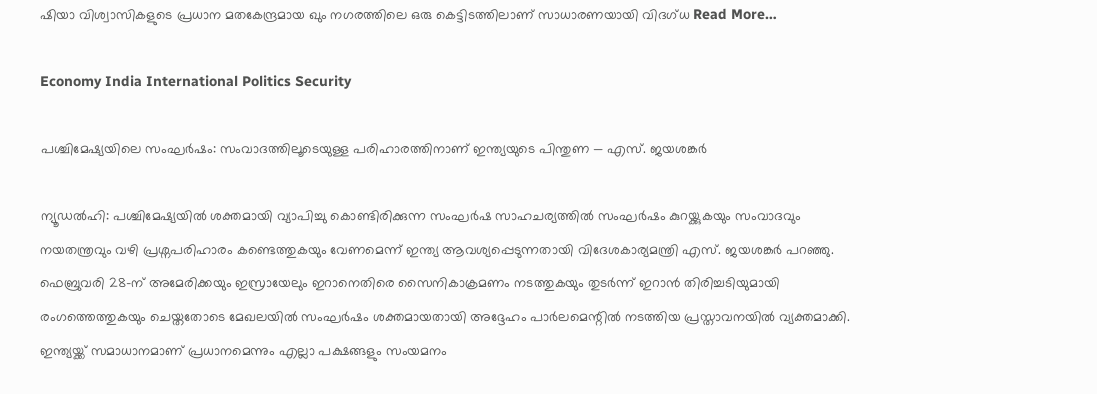ഷിയാ വിശ്വാസികളുടെ പ്രധാന മതകേന്ദ്രമായ ഖും നഗരത്തിലെ ഒരു കെട്ടിടത്തിലാണ് സാധാരണയായി വിദഗ്ധ Read More…

Economy India International Politics Security

പശ്ചിമേഷ്യയിലെ സംഘർഷം: സംവാദത്തിലൂടെയുള്ള പരിഹാരത്തിനാണ് ഇന്ത്യയുടെ പിന്തുണ — എസ്. ജയശങ്കർ

ന്യൂഡൽഹി: പശ്ചിമേഷ്യയിൽ ശക്തമായി വ്യാപിച്ചു കൊണ്ടിരിക്കുന്ന സംഘർഷ സാഹചര്യത്തിൽ സംഘർഷം കുറയ്ക്കുകയും സംവാദവും നയതന്ത്രവും വഴി പ്രശ്നപരിഹാരം കണ്ടെത്തുകയും വേണമെന്ന് ഇന്ത്യ ആവശ്യപ്പെടുന്നതായി വിദേശകാര്യമന്ത്രി എസ്. ജയശങ്കർ പറഞ്ഞു. ഫെബ്രുവരി 28-ന് അമേരിക്കയും ഇസ്രായേലും ഇറാനെതിരെ സൈനികാക്രമണം നടത്തുകയും തുടർന്ന് ഇറാൻ തിരിച്ചടിയുമായി രംഗത്തെത്തുകയും ചെയ്തതോടെ മേഖലയിൽ സംഘർഷം ശക്തമായതായി അദ്ദേഹം പാർലമെന്റിൽ നടത്തിയ പ്രസ്താവനയിൽ വ്യക്തമാക്കി. ഇന്ത്യയ്ക്ക് സമാധാനമാണ് പ്രധാനമെന്നും എല്ലാ പക്ഷങ്ങളും സംയമനം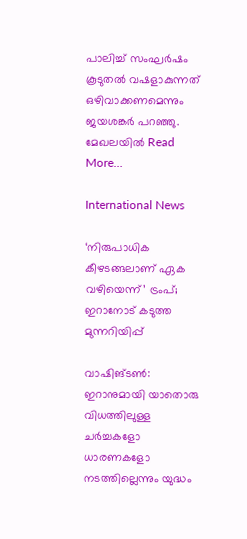പാലിച്ച് സംഘർഷം കൂടുതൽ വഷളാകുന്നത് ഒഴിവാക്കണമെന്നും ജയശങ്കർ പറഞ്ഞു. മേഖലയിൽ Read More…

International News

‘നിരുപാധിക കീഴടങ്ങലാണ് ഏക വഴിയെന്ന്’ ട്രംപ്; ഇറാനോട് കടുത്ത മുന്നറിയിപ്പ്

വാഷിങ്ടൺ: ഇറാനുമായി യാതൊരു വിധത്തിലുള്ള ചർച്ചകളോ ധാരണകളോ നടത്തില്ലെന്നും യുദ്ധം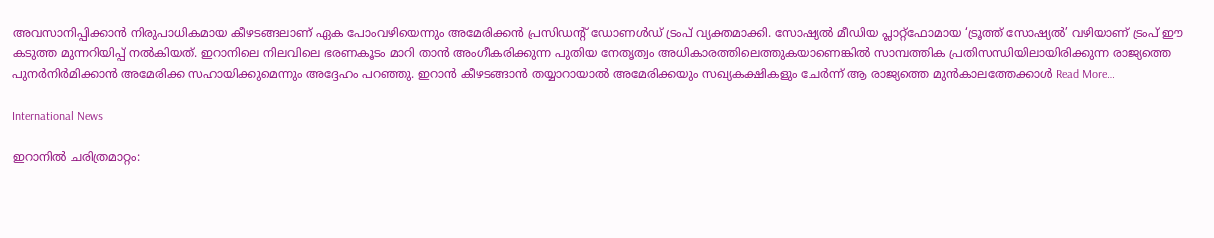അവസാനിപ്പിക്കാൻ നിരുപാധികമായ കീഴടങ്ങലാണ് ഏക പോംവഴിയെന്നും അമേരിക്കൻ പ്രസിഡന്റ് ഡോണള്‍ഡ് ട്രംപ് വ്യക്തമാക്കി. സോഷ്യൽ മീഡിയ പ്ലാറ്റ്ഫോമായ ‘ട്രൂത്ത് സോഷ്യല്‍’ വഴിയാണ് ട്രംപ് ഈ കടുത്ത മുന്നറിയിപ്പ് നൽകിയത്. ഇറാനിലെ നിലവിലെ ഭരണകൂടം മാറി താൻ അംഗീകരിക്കുന്ന പുതിയ നേതൃത്വം അധികാരത്തിലെത്തുകയാണെങ്കിൽ സാമ്പത്തിക പ്രതിസന്ധിയിലായിരിക്കുന്ന രാജ്യത്തെ പുനർനിർമിക്കാൻ അമേരിക്ക സഹായിക്കുമെന്നും അദ്ദേഹം പറഞ്ഞു. ഇറാൻ കീഴടങ്ങാൻ തയ്യാറായാൽ അമേരിക്കയും സഖ്യകക്ഷികളും ചേർന്ന് ആ രാജ്യത്തെ മുൻകാലത്തേക്കാൾ Read More…

International News

ഇറാനിൽ ചരിത്രമാറ്റം: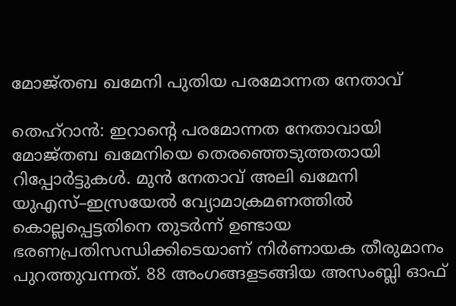മോജ്തബ ഖമേനി പുതിയ പരമോന്നത നേതാവ്

തെഹ്‌റാൻ: ഇറാന്റെ പരമോന്നത നേതാവായി മോജ്തബ ഖമേനിയെ തെരഞ്ഞെടുത്തതായി റിപ്പോർട്ടുകൾ. മുൻ നേതാവ് അലി ഖമേനി യുഎസ്–ഇസ്രയേൽ വ്യോമാക്രമണത്തിൽ കൊല്ലപ്പെട്ടതിനെ തുടർന്ന് ഉണ്ടായ ഭരണപ്രതിസന്ധിക്കിടെയാണ് നിർണായക തീരുമാനം പുറത്തുവന്നത്. 88 അംഗങ്ങളടങ്ങിയ അസംബ്ലി ഓഫ്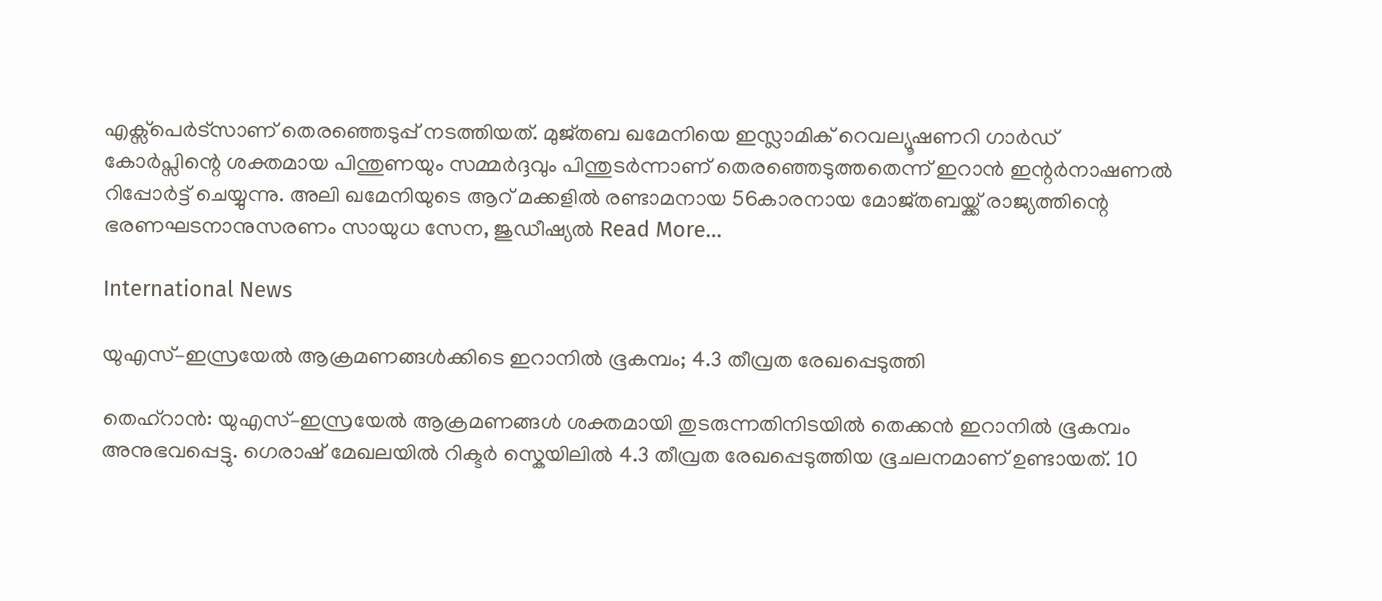എക്സ്പെർട്സാണ് തെരഞ്ഞെടുപ്പ് നടത്തിയത്. മുജ്തബ ഖമേനിയെ ഇസ്ലാമിക് റെവല്യൂഷണറി ഗാർഡ് കോർപ്സിന്റെ ശക്തമായ പിന്തുണയും സമ്മർദ്ദവും പിന്തുടർന്നാണ് തെരഞ്ഞെടുത്തതെന്ന് ഇറാൻ ഇന്റർനാഷണൽ റിപ്പോർട്ട് ചെയ്യുന്നു. അലി ഖമേനിയുടെ ആറ് മക്കളിൽ രണ്ടാമനായ 56കാരനായ മോജ്തബയ്ക്ക് രാജ്യത്തിന്റെ ഭരണഘടനാനുസരണം സായുധ സേന, ജുഡീഷ്യൽ Read More…

International News

യുഎസ്–ഇസ്രയേൽ ആക്രമണങ്ങൾക്കിടെ ഇറാനിൽ ഭൂകമ്പം; 4.3 തീവ്രത രേഖപ്പെടുത്തി

തെഹ്‌റാൻ: യുഎസ്–ഇസ്രയേൽ ആക്രമണങ്ങൾ ശക്തമായി തുടരുന്നതിനിടയിൽ തെക്കൻ ഇറാനിൽ ഭൂകമ്പം അനുഭവപ്പെട്ടു. ഗെരാഷ് മേഖലയിൽ റിക്ടർ സ്കെയിലിൽ 4.3 തീവ്രത രേഖപ്പെടുത്തിയ ഭൂചലനമാണ് ഉണ്ടായത്. 10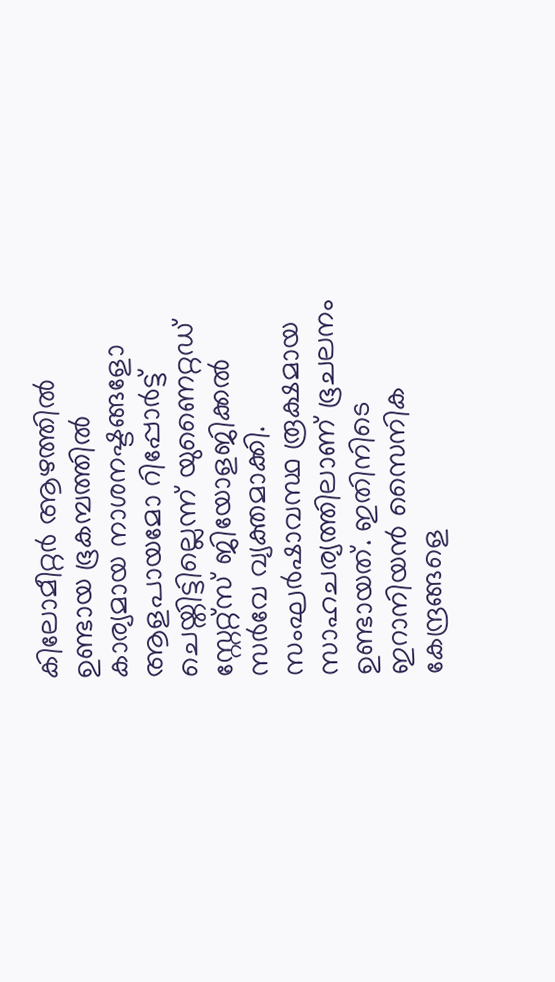കിലോമീറ്റർ ആഴത്തിൽ ഉണ്ടായ ഭൂകമ്പത്തിൽ കാര്യമായ നാശനഷ്ടങ്ങളോ ആളപായമോ റിപ്പോർട്ട് ചെയ്തിട്ടില്ലെന്ന് യുണൈറ്റഡ് സ്റ്റേറ്റ്‌സ് ജിയോളജിക്കല്‍ സര്‍വേ വ്യക്തമാക്കി. സംഘർഷാവസ്ഥ രൂക്ഷമായ സാഹചര്യത്തിലാണ് ഭൂചലനം ഉണ്ടായത്. ഇതിനിടെ ഇറാനിയൻ സൈനിക കേന്ദ്രങ്ങളെ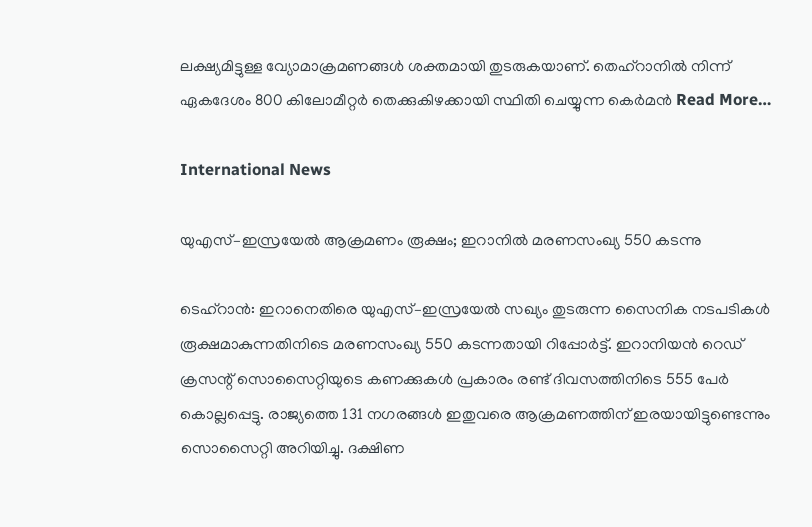ലക്ഷ്യമിട്ടുള്ള വ്യോമാക്രമണങ്ങൾ ശക്തമായി തുടരുകയാണ്. തെഹ്റാനിൽ നിന്ന് ഏകദേശം 800 കിലോമീറ്റർ തെക്കുകിഴക്കായി സ്ഥിതി ചെയ്യുന്ന കെർമൻ Read More…

International News

യുഎസ്–ഇസ്രയേൽ ആക്രമണം രൂക്ഷം; ഇറാനിൽ മരണസംഖ്യ 550 കടന്നു

ടെഹ്‌റാൻ: ഇറാനെതിരെ യുഎസ്–ഇസ്രയേൽ സഖ്യം തുടരുന്ന സൈനിക നടപടികൾ രൂക്ഷമാകുന്നതിനിടെ മരണസംഖ്യ 550 കടന്നതായി റിപ്പോർട്ട്. ഇറാനിയൻ റെഡ് ക്രസന്റ് സൊസൈറ്റിയുടെ കണക്കുകൾ പ്രകാരം രണ്ട് ദിവസത്തിനിടെ 555 പേർ കൊല്ലപ്പെട്ടു. രാജ്യത്തെ 131 നഗരങ്ങൾ ഇതുവരെ ആക്രമണത്തിന് ഇരയായിട്ടുണ്ടെന്നും സൊസൈറ്റി അറിയിച്ചു. ദക്ഷിണ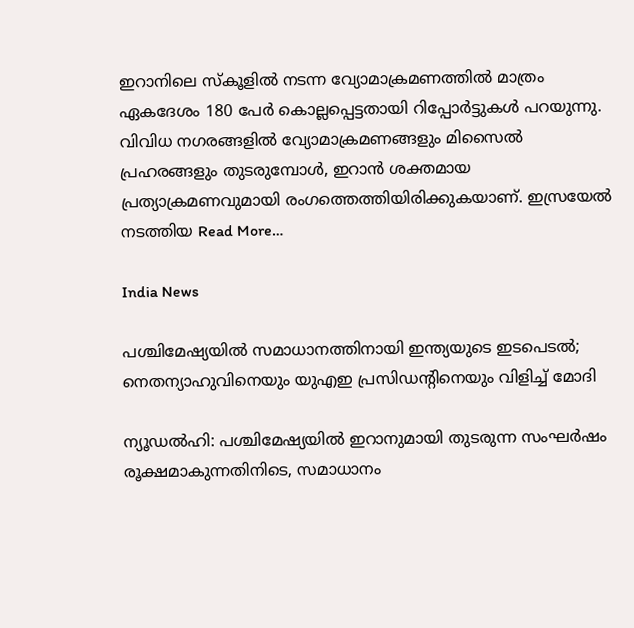ഇറാനിലെ സ്കൂളിൽ നടന്ന വ്യോമാക്രമണത്തിൽ മാത്രം ഏകദേശം 180 പേർ കൊല്ലപ്പെട്ടതായി റിപ്പോർട്ടുകൾ പറയുന്നു. വിവിധ നഗരങ്ങളിൽ വ്യോമാക്രമണങ്ങളും മിസൈൽ പ്രഹരങ്ങളും തുടരുമ്പോൾ, ഇറാൻ ശക്തമായ പ്രത്യാക്രമണവുമായി രംഗത്തെത്തിയിരിക്കുകയാണ്. ഇസ്രയേൽ നടത്തിയ Read More…

India News

പശ്ചിമേഷ്യയിൽ സമാധാനത്തിനായി ഇന്ത്യയുടെ ഇടപെടൽ; നെതന്യാഹുവിനെയും യുഎഇ പ്രസിഡന്റിനെയും വിളിച്ച് മോദി

ന്യൂഡൽഹി: പശ്ചിമേഷ്യയിൽ ഇറാനുമായി തുടരുന്ന സംഘർഷം രൂക്ഷമാകുന്നതിനിടെ, സമാധാനം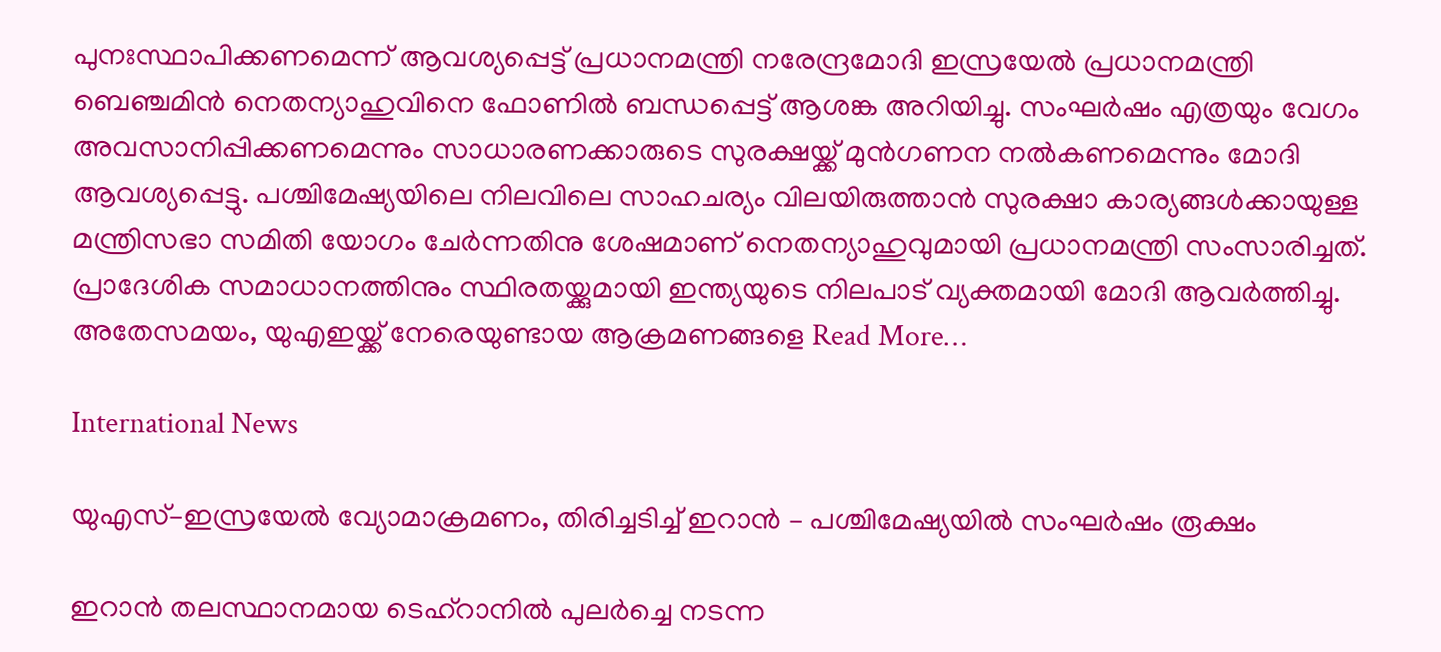പുനഃസ്ഥാപിക്കണമെന്ന് ആവശ്യപ്പെട്ട് പ്രധാനമന്ത്രി നരേന്ദ്രമോദി ഇസ്രയേൽ പ്രധാനമന്ത്രി ബെഞ്ചമിന്‍ നെതന്യാഹുവിനെ ഫോണിൽ ബന്ധപ്പെട്ട് ആശങ്ക അറിയിച്ചു. സംഘർഷം എത്രയും വേഗം അവസാനിപ്പിക്കണമെന്നും സാധാരണക്കാരുടെ സുരക്ഷയ്ക്ക് മുൻഗണന നൽകണമെന്നും മോദി ആവശ്യപ്പെട്ടു. പശ്ചിമേഷ്യയിലെ നിലവിലെ സാഹചര്യം വിലയിരുത്താൻ സുരക്ഷാ കാര്യങ്ങൾക്കായുള്ള മന്ത്രിസഭാ സമിതി യോഗം ചേർന്നതിനു ശേഷമാണ് നെതന്യാഹുവുമായി പ്രധാനമന്ത്രി സംസാരിച്ചത്. പ്രാദേശിക സമാധാനത്തിനും സ്ഥിരതയ്ക്കുമായി ഇന്ത്യയുടെ നിലപാട് വ്യക്തമായി മോദി ആവർത്തിച്ചു. അതേസമയം, യുഎഇയ്ക്ക് നേരെയുണ്ടായ ആക്രമണങ്ങളെ Read More…

International News

യുഎസ്–ഇസ്രയേൽ വ്യോമാക്രമണം, തിരിച്ചടിച്ച് ഇറാൻ – പശ്ചിമേഷ്യയിൽ സംഘർഷം രൂക്ഷം

ഇറാൻ തലസ്ഥാനമായ ടെഹ്റാനിൽ പുലർച്ചെ നടന്ന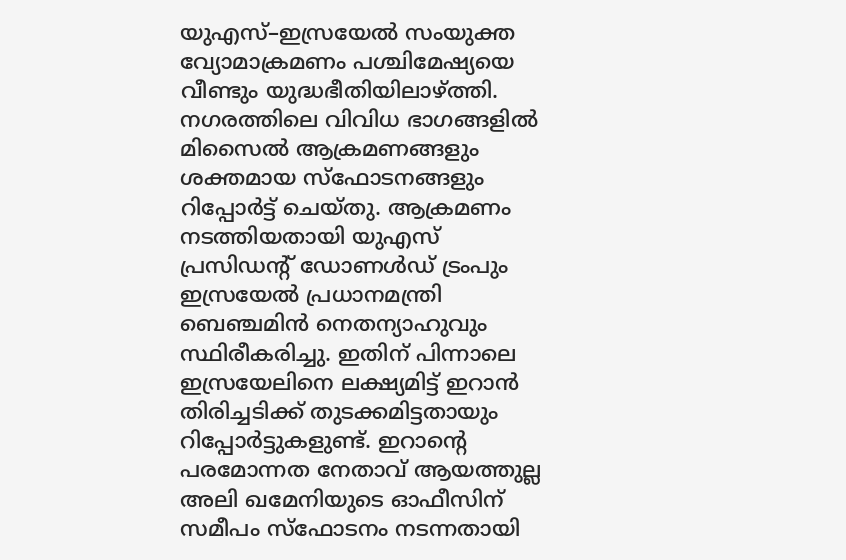യുഎസ്–ഇസ്രയേൽ സംയുക്ത വ്യോമാക്രമണം പശ്ചിമേഷ്യയെ വീണ്ടും യുദ്ധഭീതിയിലാഴ്ത്തി. നഗരത്തിലെ വിവിധ ഭാഗങ്ങളിൽ മിസൈൽ ആക്രമണങ്ങളും ശക്തമായ സ്‌ഫോടനങ്ങളും റിപ്പോർട്ട് ചെയ്തു. ആക്രമണം നടത്തിയതായി യുഎസ് പ്രസിഡന്‍റ് ഡോണള്‍ഡ് ട്രംപും ഇസ്രയേല്‍ പ്രധാനമന്ത്രി ബെഞ്ചമിന്‍ നെതന്യാഹുവും സ്ഥിരീകരിച്ചു. ഇതിന് പിന്നാലെ ഇസ്രയേലിനെ ലക്ഷ്യമിട്ട് ഇറാൻ തിരിച്ചടിക്ക് തുടക്കമിട്ടതായും റിപ്പോർട്ടുകളുണ്ട്. ഇറാന്റെ പരമോന്നത നേതാവ് ആയത്തുല്ല അലി ഖമേനിയുടെ ഓഫീസിന് സമീപം സ്‌ഫോടനം നടന്നതായി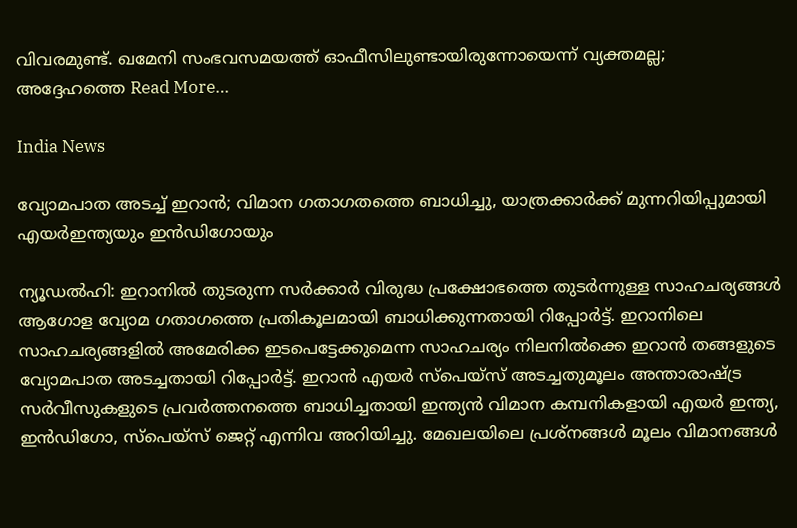വിവരമുണ്ട്. ഖമേനി സംഭവസമയത്ത് ഓഫീസിലുണ്ടായിരുന്നോയെന്ന് വ്യക്തമല്ല; അദ്ദേഹത്തെ Read More…

India News

വ്യോമപാത അടച്ച് ഇറാന്‍; വിമാന ഗതാഗതത്തെ ബാധിച്ചു, യാത്രക്കാര്‍ക്ക് മുന്നറിയിപ്പുമായി എയര്‍ഇന്ത്യയും ഇന്‍ഡിഗോയും

ന്യൂഡല്‍ഹി: ഇറാനില്‍ തുടരുന്ന സര്‍ക്കാര്‍ വിരുദ്ധ പ്രക്ഷോഭത്തെ തുടര്‍ന്നുള്ള സാഹചര്യങ്ങള്‍ ആഗോള വ്യോമ ഗതാഗത്തെ പ്രതികൂലമായി ബാധിക്കുന്നതായി റിപ്പോര്‍ട്ട്. ഇറാനിലെ സാഹചര്യങ്ങളില്‍ അമേരിക്ക ഇടപെട്ടേക്കുമെന്ന സാഹചര്യം നിലനില്‍ക്കെ ഇറാന്‍ തങ്ങളുടെ വ്യോമപാത അടച്ചതായി റിപ്പോര്‍ട്ട്. ഇറാന്‍ എയര്‍ സ്‌പെയ്‌സ് അടച്ചതുമൂലം അന്താരാഷ്ട്ര സര്‍വീസുകളുടെ പ്രവര്‍ത്തനത്തെ ബാധിച്ചതായി ഇന്ത്യന്‍ വിമാന കമ്പനികളായി എയര്‍ ഇന്ത്യ, ഇന്‍ഡിഗോ, സ്‌പെയ്‌സ് ജെറ്റ് എന്നിവ അറിയിച്ചു. മേഖലയിലെ പ്രശ്‌നങ്ങള്‍ മൂലം വിമാനങ്ങള്‍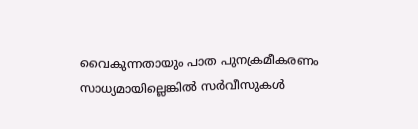വൈകുന്നതായും പാത പുനക്രമീകരണം സാധ്യമായില്ലെങ്കില്‍ സര്‍വീസുകള്‍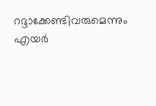റദ്ദാക്കേണ്ടിവരുമെന്നും എയര്‍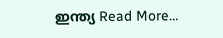ഇന്ത്യ Read More…